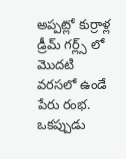అప్పట్లో కుర్రాళ్ల డ్రీమ్ గర్ల్స్ లో మొదటి వరసలో ఉండే పేరు రంభ. ఒకప్పుడు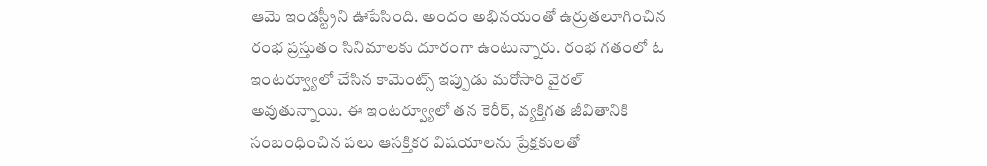ఆమె ఇండస్ట్రీని ఊపేసింది. అందం అభినయంతో ఉర్రుతలూగించిన రంభ ప్రస్తుతం సినిమాలకు దూరంగా ఉంటున్నారు. రంభ గతంలో ఓ ఇంటర్వ్యూలో చేసిన కామెంట్స్ ఇప్పుడు మరోసారి వైరల్ అవుతున్నాయి. ఈ ఇంటర్వ్యూలో తన కెరీర్, వ్యక్తిగత జీవితానికి సంబంధించిన పలు ఆసక్తికర విషయాలను ప్రేక్షకులతో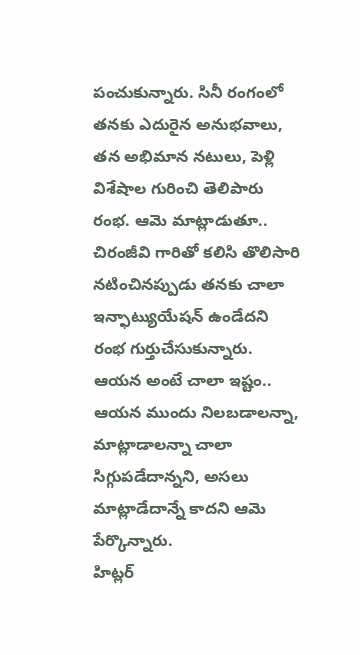పంచుకున్నారు. సినీ రంగంలో తనకు ఎదురైన అనుభవాలు, తన అభిమాన నటులు, పెళ్లి విశేషాల గురించి తెలిపారు రంభ. ఆమె మాట్లాడుతూ.. చిరంజీవి గారితో కలిసి తొలిసారి నటించినప్పుడు తనకు చాలా ఇన్ఫాట్యుయేషన్ ఉండేదని రంభ గుర్తుచేసుకున్నారు. ఆయన అంటే చాలా ఇష్టం.. ఆయన ముందు నిలబడాలన్నా, మాట్లాడాలన్నా చాలా సిగ్గుపడేదాన్నని, అసలు మాట్లాడేదాన్నే కాదని ఆమె పేర్కొన్నారు.
హిట్లర్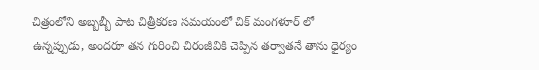చిత్రంలోని అబ్బబ్బీ పాట చిత్రీకరణ సమయంలో చిక్ మంగళూర్ లో ఉన్నప్పుడు, అందరూ తన గురించి చిరంజీవికి చెప్పిన తర్వాతనే తాను ధైర్యం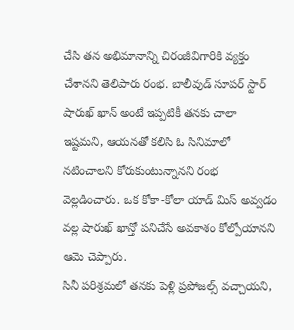చేసి తన అభిమానాన్ని చిరంజీవిగారికి వ్యక్తం చేశానని తెలిపారు రంభ. బాలీవుడ్ సూపర్ స్టార్ షారుఖ్ ఖాన్ అంటే ఇప్పటికీ తనకు చాలా ఇష్టమని, ఆయనతో కలిసి ఓ సినిమాలో నటించాలని కోరుకుంటున్నానని రంభ వెల్లడించారు. ఒక కోకా-కోలా యాడ్ మిస్ అవ్వడం వల్ల షారుఖ్ ఖాన్తో పనిచేసే అవకాశం కోల్పోయానని ఆమె చెప్పారు.
సినీ పరిశ్రమలో తనకు పెళ్లి ప్రపోజల్స్ వచ్చాయని,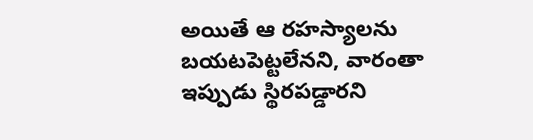అయితే ఆ రహస్యాలను బయటపెట్టలేనని, వారంతా ఇప్పుడు స్థిరపడ్డారని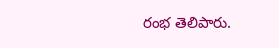రంభ తెలిపారు.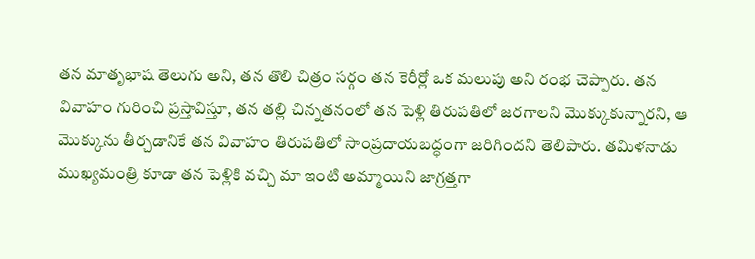తన మాతృభాష తెలుగు అని, తన తొలి చిత్రం సర్గం తన కెరీర్లో ఒక మలుపు అని రంభ చెప్పారు. తన వివాహం గురించి ప్రస్తావిస్తూ, తన తల్లి చిన్నతనంలో తన పెళ్లి తిరుపతిలో జరగాలని మొక్కుకున్నారని, ఆ మొక్కును తీర్చడానికే తన వివాహం తిరుపతిలో సాంప్రదాయబద్ధంగా జరిగిందని తెలిపారు. తమిళనాడు ముఖ్యమంత్రి కూడా తన పెళ్లికి వచ్చి మా ఇంటి అమ్మాయిని జాగ్రత్తగా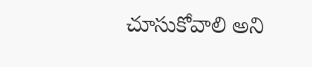చూసుకోవాలి అని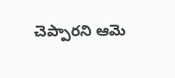చెప్పారని ఆమె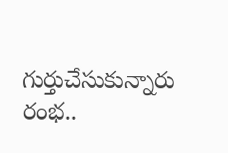గుర్తుచేసుకున్నారు రంభ..